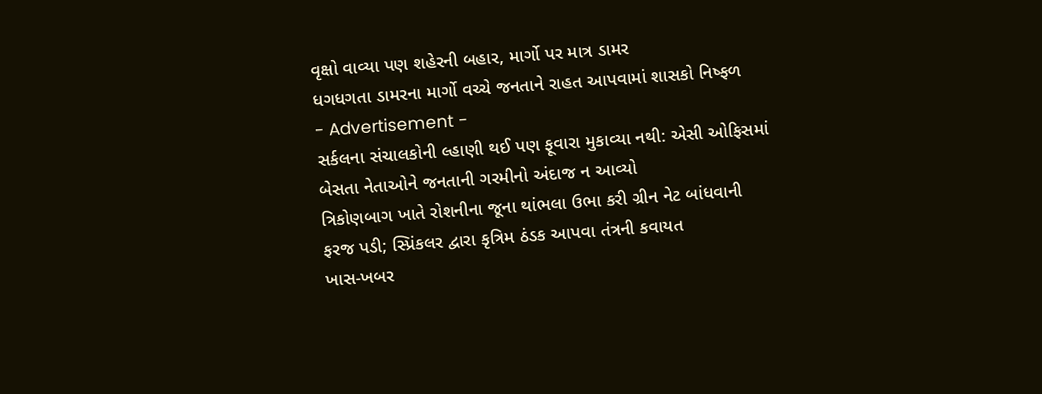વૃક્ષો વાવ્યા પણ શહેરની બહાર, માર્ગો પર માત્ર ડામર
ધગધગતા ડામરના માર્ગો વચ્ચે જનતાને રાહત આપવામાં શાસકો નિષ્ફળ
- Advertisement -
સર્કલના સંચાલકોની લ્હાણી થઈ પણ ફૂવારા મુકાવ્યા નથી: એસી ઓફિસમાં બેસતા નેતાઓને જનતાની ગરમીનો અંદાજ ન આવ્યો
ત્રિકોણબાગ ખાતે રોશનીના જૂના થાંભલા ઉભા કરી ગ્રીન નેટ બાંધવાની ફરજ પડી; સ્પ્રિંકલર દ્વારા કૃત્રિમ ઠંડક આપવા તંત્રની કવાયત
ખાસ-ખબર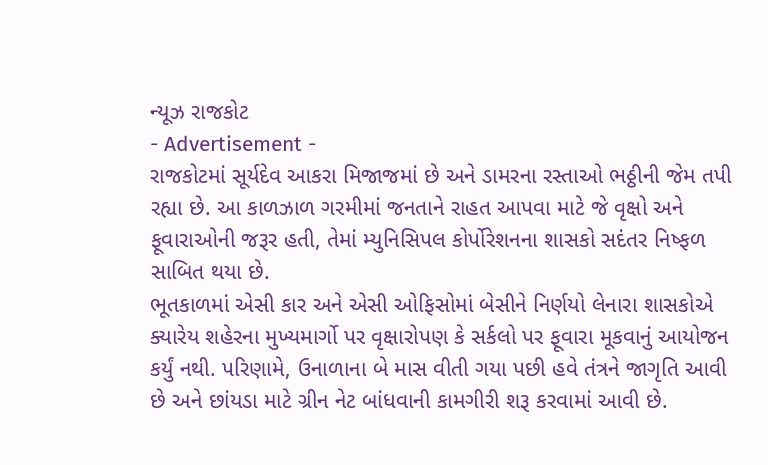ન્યૂઝ રાજકોટ
- Advertisement -
રાજકોટમાં સૂર્યદેવ આકરા મિજાજમાં છે અને ડામરના રસ્તાઓ ભઠ્ઠીની જેમ તપી રહ્યા છે. આ કાળઝાળ ગરમીમાં જનતાને રાહત આપવા માટે જે વૃક્ષો અને ફૂવારાઓની જરૂર હતી, તેમાં મ્યુનિસિપલ કોર્પોરેશનના શાસકો સદંતર નિષ્ફળ સાબિત થયા છે.
ભૂતકાળમાં એસી કાર અને એસી ઓફિસોમાં બેસીને નિર્ણયો લેનારા શાસકોએ ક્યારેય શહેરના મુખ્યમાર્ગો પર વૃક્ષારોપણ કે સર્કલો પર ફૂવારા મૂકવાનું આયોજન કર્યું નથી. પરિણામે, ઉનાળાના બે માસ વીતી ગયા પછી હવે તંત્રને જાગૃતિ આવી છે અને છાંયડા માટે ગ્રીન નેટ બાંધવાની કામગીરી શરૂ કરવામાં આવી છે.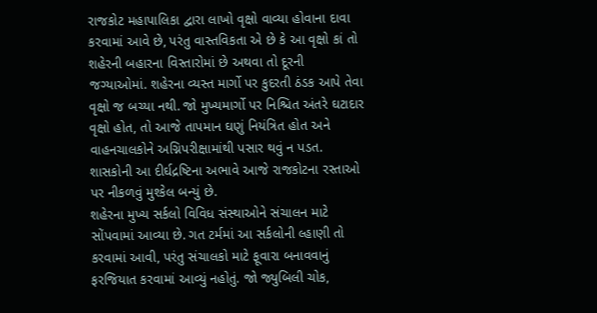રાજકોટ મહાપાલિકા દ્વારા લાખો વૃક્ષો વાવ્યા હોવાના દાવા કરવામાં આવે છે, પરંતુ વાસ્તવિકતા એ છે કે આ વૃક્ષો કાં તો શહેરની બહારના વિસ્તારોમાં છે અથવા તો દૂરની જગ્યાઓમાં. શહેરના વ્યસ્ત માર્ગો પર કુદરતી ઠંડક આપે તેવા વૃક્ષો જ બચ્યા નથી. જો મુખ્યમાર્ગો પર નિશ્ચિત અંતરે ઘટાદાર વૃક્ષો હોત, તો આજે તાપમાન ઘણું નિયંત્રિત હોત અને વાહનચાલકોને અગ્નિપરીક્ષામાંથી પસાર થવું ન પડત. શાસકોની આ દીર્ઘદ્રષ્ટિના અભાવે આજે રાજકોટના રસ્તાઓ પર નીકળવું મુશ્કેલ બન્યું છે.
શહેરના મુખ્ય સર્કલો વિવિધ સંસ્થાઓને સંચાલન માટે સોંપવામાં આવ્યા છે. ગત ટર્મમાં આ સર્કલોની લ્હાણી તો કરવામાં આવી, પરંતુ સંચાલકો માટે ફૂવારા બનાવવાનું ફરજિયાત કરવામાં આવ્યું નહોતું. જો જ્યુબિલી ચોક,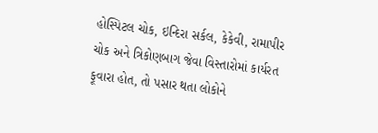હોસ્પિટલ ચોક, ઇન્દિરા સર્કલ, કેકેવી, રામાપીર ચોક અને ત્રિકોણબાગ જેવા વિસ્તારોમાં કાર્યરત ફૂવારા હોત, તો પસાર થતા લોકોને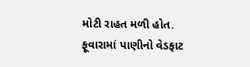મોટી રાહત મળી હોત. ફૂવારામાં પાણીનો વેડફાટ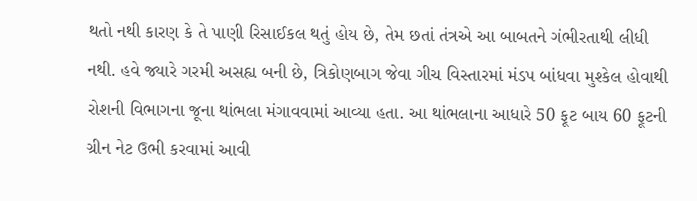થતો નથી કારણ કે તે પાણી રિસાઈકલ થતું હોય છે, તેમ છતાં તંત્રએ આ બાબતને ગંભીરતાથી લીધી નથી. હવે જ્યારે ગરમી અસહ્ય બની છે, ત્રિકોણબાગ જેવા ગીચ વિસ્તારમાં મંડપ બાંધવા મુશ્કેલ હોવાથી રોશની વિભાગના જૂના થાંભલા મંગાવવામાં આવ્યા હતા. આ થાંભલાના આધારે 50 ફૂટ બાય 60 ફૂટની ગ્રીન નેટ ઉભી કરવામાં આવી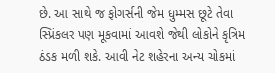છે. આ સાથે જ ફોગર્સની જેમ ધુમ્મસ છૂટે તેવા સ્પ્રિંકલર પણ મૂકવામાં આવશે જેથી લોકોને કૃત્રિમ ઠંડક મળી શકે. આવી નેટ શહેરના અન્ય ચોકમાં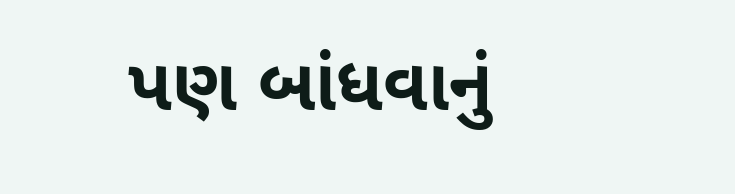પણ બાંધવાનું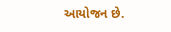આયોજન છે.